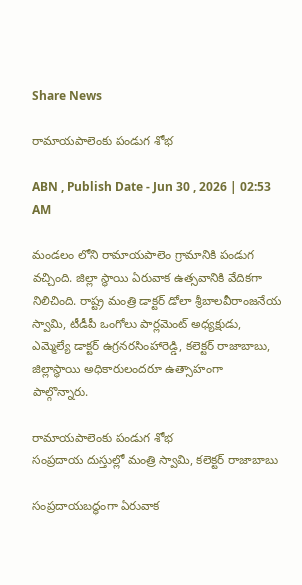Share News

రామాయపాలెంకు పండుగ శోభ

ABN , Publish Date - Jun 30 , 2026 | 02:53 AM

మండలం లోని రామాయపాలెం గ్రామానికి పండుగ వచ్చింది. జిల్లా స్థాయి ఏరువాక ఉత్సవానికి వేదికగా నిలిచింది. రాష్ట్ర మంత్రి డాక్టర్‌ డోలా శ్రీబాలవీరాంజనేయ స్వామి, టీడీపీ ఒంగోలు పార్లమెంట్‌ అధ్యక్షుడు, ఎమ్మెల్యే డాక్టర్‌ ఉగ్రనరసింహారెడ్డి, కలెక్టర్‌ రాజాబాబు, జిల్లాస్థాయి అధికారులందరూ ఉత్సాహంగా పాల్గొన్నారు.

రామాయపాలెంకు పండుగ శోభ
సంప్రదాయ దుస్తుల్లో మంత్రి స్వామి, కలెక్టర్‌ రాజాబాబు

సంప్రదాయబద్ధంగా ఏరువాక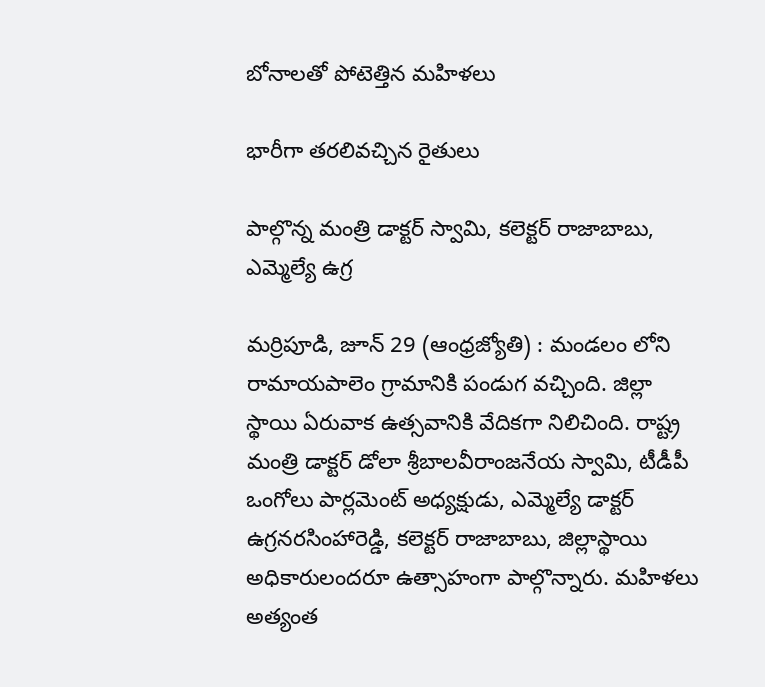బోనాలతో పోటెత్తిన మహిళలు

భారీగా తరలివచ్చిన రైతులు

పాల్గొన్న మంత్రి డాక్టర్‌ స్వామి, కలెక్టర్‌ రాజాబాబు, ఎమ్మెల్యే ఉగ్ర

మర్రిపూడి, జూన్‌ 29 (ఆంధ్రజ్యోతి) : మండలం లోని రామాయపాలెం గ్రామానికి పండుగ వచ్చింది. జిల్లా స్థాయి ఏరువాక ఉత్సవానికి వేదికగా నిలిచింది. రాష్ట్ర మంత్రి డాక్టర్‌ డోలా శ్రీబాలవీరాంజనేయ స్వామి, టీడీపీ ఒంగోలు పార్లమెంట్‌ అధ్యక్షుడు, ఎమ్మెల్యే డాక్టర్‌ ఉగ్రనరసింహారెడ్డి, కలెక్టర్‌ రాజాబాబు, జిల్లాస్థాయి అధికారులందరూ ఉత్సాహంగా పాల్గొన్నారు. మహిళలు అత్యంత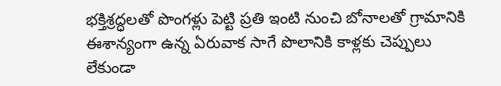భక్తిశ్రద్ధలతో పొంగళ్లు పెట్టి ప్రతి ఇంటి నుంచి బోనాలతో గ్రామానికి ఈశాన్యంగా ఉన్న ఏరువాక సాగే పొలానికి కాళ్లకు చెప్పులు లేకుండా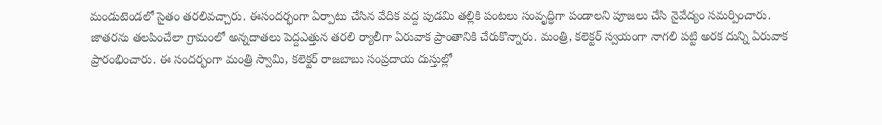మండుటెండలో సైతం తరలివచ్చారు. ఈసందర్భంగా ఏర్పాటు చేసిన వేదిక వద్ద పుడమి తల్లికి పంటలు సంవృద్ధిగా పండాలని పూజలు చేసి నైవేద్యం సమర్పించారు. జాతరను తలపించేలా గ్రామంలో అన్నదాతలు పెద్దఎత్తున తరలి ర్యాలీగా ఏరువాక ప్రాంతానికి చేరుకొన్నారు. మంత్రి, కలెక్టర్‌ స్వయంగా నాగలి పట్టి అరక దున్ని ఏరువాక ప్రారంభించారు. ఈ సందర్భంగా మంత్రి స్వామి, కలెక్టర్‌ రాజబాబు సంప్రదాయ దుస్తుల్లో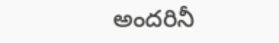అందరినీ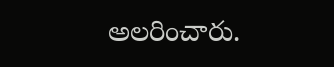అలరించారు.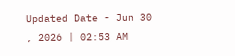Updated Date - Jun 30 , 2026 | 02:53 AM